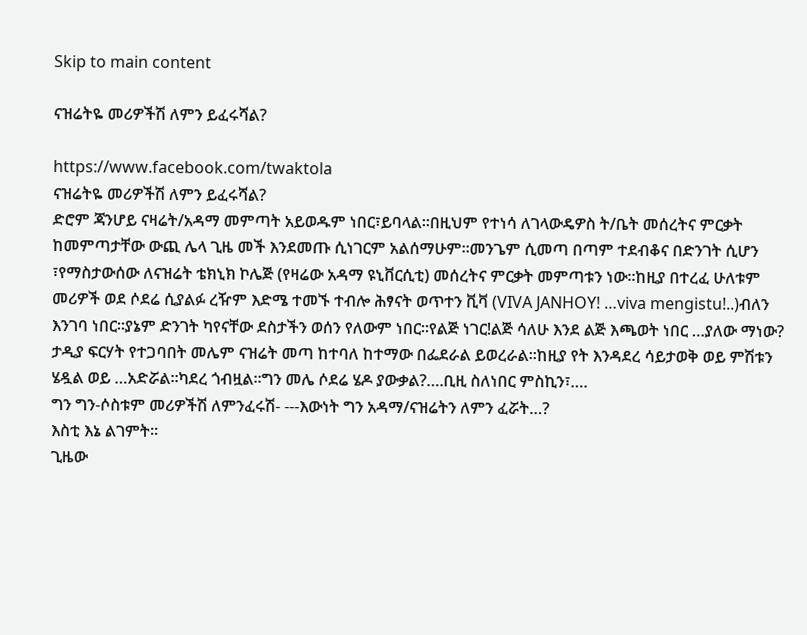Skip to main content

ናዝሬትዬ መሪዎችሽ ለምን ይፈሩሻል?

https://www.facebook.com/twaktola
ናዝሬትዬ መሪዎችሽ ለምን ይፈሩሻል?
ድሮም ጃንሆይ ናዛሬት/አዳማ መምጣት አይወዱም ነበር፣ይባላል፡፡በዚህም የተነሳ ለገላውዴዎስ ት/ቤት መሰረትና ምርቃት ከመምጣታቸው ውጪ ሌላ ጊዜ መች እንደመጡ ሲነገርም አልሰማሁም፡፡መንጌም ሲመጣ በጣም ተደብቆና በድንገት ሲሆን ፣የማስታውሰው ለናዝሬት ቴክኒክ ኮሌጅ (የዛሬው አዳማ ዩኒቨርሲቲ) መሰረትና ምርቃት መምጣቱን ነው፡፡ከዚያ በተረፈ ሁለቱም መሪዎች ወደ ሶደሬ ሲያልፉ ረዥም እድሜ ተመኙ ተብሎ ሕፃናት ወጥተን ቪቫ (VIVA JANHOY! …viva mengistu!..)ብለን እንገባ ነበር፡፡ያኔም ድንገት ካየናቸው ደስታችን ወሰን የለውም ነበር፡፡የልጅ ነገር!ልጅ ሳለሁ እንደ ልጅ እጫወት ነበር …ያለው ማነው?
ታዲያ ፍርሃት የተጋባበት መሌም ናዝሬት መጣ ከተባለ ከተማው በፌደራል ይወረራል፡፡ከዚያ የት እንዳደረ ሳይታወቅ ወይ ምሽቱን ሄዷል ወይ …አድሯል፡፡ካደረ ጎብዟል፡፡ግን መሌ ሶደሬ ሄዶ ያውቃል?….ቢዚ ስለነበር ምስኪን፣….
ግን ግን-ሶስቱም መሪዎችሽ ለምንፈሩሽ- ---እውነት ግን አዳማ/ናዝሬትን ለምን ፈሯት…?
እስቲ እኔ ልገምት፡፡
ጊዜው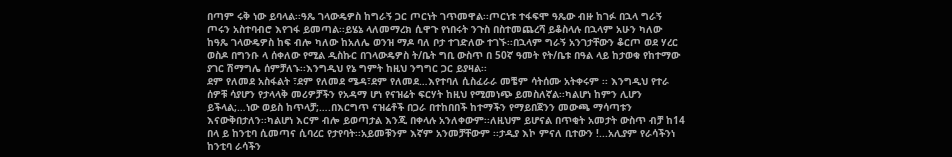በጣም ሩቅ ነው ይባላል፡፡ዓጼ ገላውዴዎስ ከግራኝ ጋር ጦርነት ገጥመዋል፡፡ጦርነቱ ተፋፍሞ ዓጼው ብዙ ከገፉ በኋላ ግራኝ ጦሩን አስተባብሮ እየገፋ ይመጣል፡፡ይሄኔ ላለመማረክ ሲዋጉ የነበሩት ንጉስ በስተመጨረሻ ይቆስላሉ በኋላም አሁን ካለው ከዓጼ ገላውዴዎስ ከፍ ብሎ ካለው ከአለሌ ወንዝ ማዶ ባለ ቦታ ተገድለው ተገኙ፡፡በኋላም ግራኝ አንገታቸውን ቆርጦ ወደ ሃረር ወስዶ በግንቡ ላ ሰቀለው የሚል ዲስኩር በገላውዴዎስ ት/ቤት ግቢ ውስጥ በ 50ኛ ዓመት የት/ቤቱ በዓል ላይ ከታወቁ የከተማው ያገር ሽማግሌ ሰምቻለኁ፡፡እንግዲህ የኔ ግምት ከዚህ ንግግር ጋር ይያዛል፡፡
ደም የለመደ አስፋልት ፣ደም የለመደ ሜዳ፣ደም የለመደ…እየተባለ ሲስፈራራ መቼም ሳትሰሙ አትቀሩም ፡፡ እንግዲህ የተራ ሰዎቹ ሳያሆን የታላላቅ መሪዎቻችን የአዳማ ሆነ የናዝሬት ፍርሃት ከዚህ የሚመነጭ ይመስለኛል፡፡ካልሆነ ከምን ሊሆን ይችላል;…ነው ወይስ ከጥላቻ;….በእርግጥ ናዝሬቶች በጋራ በተከበበች ከተማችን የማይበጀንን መውጫ ማሳጣቱን እናውቅበታለን፡፡ካልሆነ እርም ብሎ ይወጣታል እንጂ በቀላሉ አንለቀውም፡፡ለዚህም ይሆናል በጥቂት አመታት ውስጥ ብቻ ከ14 በላ ይ ከንቲባ ሲመጣና ሲባረር የታየባት፡፡አይመቹንም እኛም አንመቻቸውም ፡፡ታዲያ እኮ ምናለ ቢተውን !...አሊያም የራሳችንነ ከንቲባ ራሳችን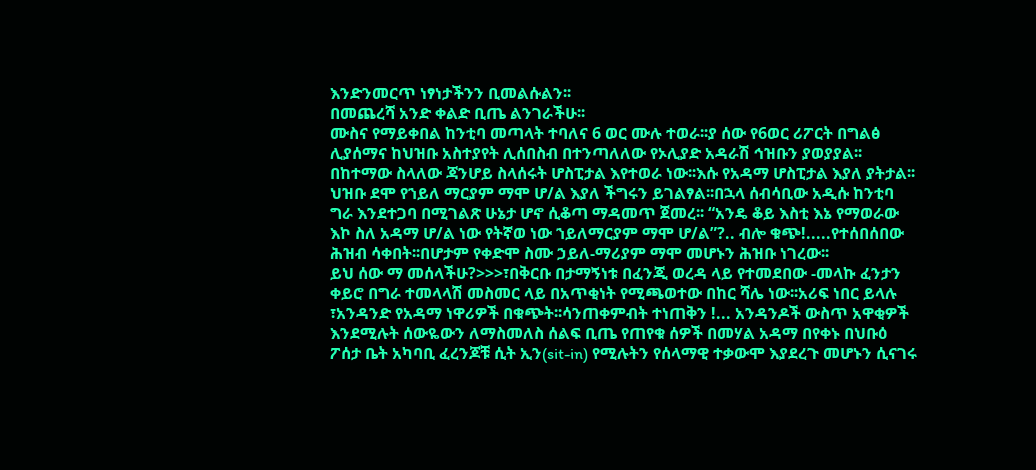እንድንመርጥ ነፃነታችንን ቢመልሱልን፡፡
በመጨረሻ አንድ ቀልድ ቢጤ ልንገራችሁ፡፡
ሙስና የማይቀበል ከንቲባ መጣላት ተባለና 6 ወር ሙሉ ተወራ፡፡ያ ሰው የ6ወር ሪፖርት በግልፅ ሊያሰማና ከህዝቡ አስተያየት ሊሰበስብ በተንጣለለው የኦሊያድ አዳራሽ ኅዝቡን ያወያያል፡፡በከተማው ስላለው ጃንሆይ ስላሰሩት ሆስፒታል እየተወራ ነው፡፡እሱ የአዳማ ሆስፒታል እያለ ያትታል፡፡ ህዝቡ ደሞ የኀይለ ማርያም ማሞ ሆ/ል እያለ ችግሩን ይገልፃል፡፡በኋላ ሰብሳቢው አዲሱ ከንቲባ ግራ እንደተጋባ በሚገልጽ ሁኔታ ሆኖ ሲቆጣ ማዳመጥ ጀመረ፡፡ “አንዴ ቆይ እስቲ እኔ የማወራው እኮ ስለ አዳማ ሆ/ል ነው የትኛወ ነው ኀይለማርያም ማሞ ሆ/ል”?.. ብሎ ቁጭ!.....የተሰበሰበው ሕዝብ ሳቀበት፡፡በሆታም የቀድሞ ስሙ ኃይለ-ማሪያም ማሞ መሆኑን ሕዝቡ ነገረው፡፡
ይህ ሰው ማ መሰላችሁ?>>>፣በቅርቡ በታማኝነቱ በፈንጂ ወረዳ ላይ የተመደበው -መላኩ ፈንታን ቀይሮ በግራ ተመላላሽ መስመር ላይ በአጥቂነት የሚጫወተው በከር ሻሌ ነው፡፡አሪፍ ነበር ይላሉ ፣አንዳንድ የአዳማ ነዋሪዎች በቁጭት፡፡ሳንጠቀምብት ተነጠቅን !... አንዳንዶች ውስጥ አዋቂዎች እንደሚሉት ሰውዬውን ለማስመለስ ሰልፍ ቢጤ የጠየቁ ሰዎች በመሃል አዳማ በየቀኑ በህቡዕ ፖሰታ ቤት አካባቢ ፈረንጆቹ ሲት ኢን(sit-in) የሚሉትን የሰላማዊ ተቃውሞ እያደረጉ መሆኑን ሲናገሩ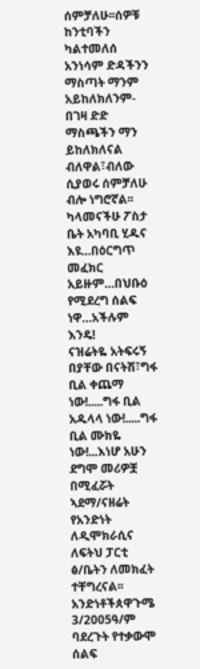ሰምቻለሁ፡፡ሰዎቹ ከንቲባችን ካልተመለሰ አንነሳም ድዳችንን ማስጣት ማንም አይከለክለንም-በገዛ ድድ ማስጫችን ማን ይከለክለናል ብለዋል፣ብለው ሲያወሩ ሰምቻለሁ ብሎ ነግሮኛል፡፡ካላመናችሁ ፖስታ ቤት አካባቢ ሂዱና እዩ…በዕርግጥ መፈክር አይዙም…በህቡዕ የሚደረግ ሰልፍ ነዋ…አችሉም እንዴ!
ናዝሬትዬ አትፍሩኝ በያቸው በናትሽ፣ግፋ ቢል ቀጨማ ነው!.....ግፋ ቢል አዱላላ ነው!.....ግፋ ቢል ሙክዬ ነው!...እነሆ አሁን ደግሞ መሪዎቿ በሚፈሯት ኣደማ/ናዘሬት የአንድነት ለዲሞክራሲና ለፍትህ ፓርቲ ፅ/ቤትን ለመክፈት ተቸግረናል፡፡አንድነቶችጰዋጉሜ 3/2005ዓ/ም ባደረጉት የተቃውሞ ሰልፍ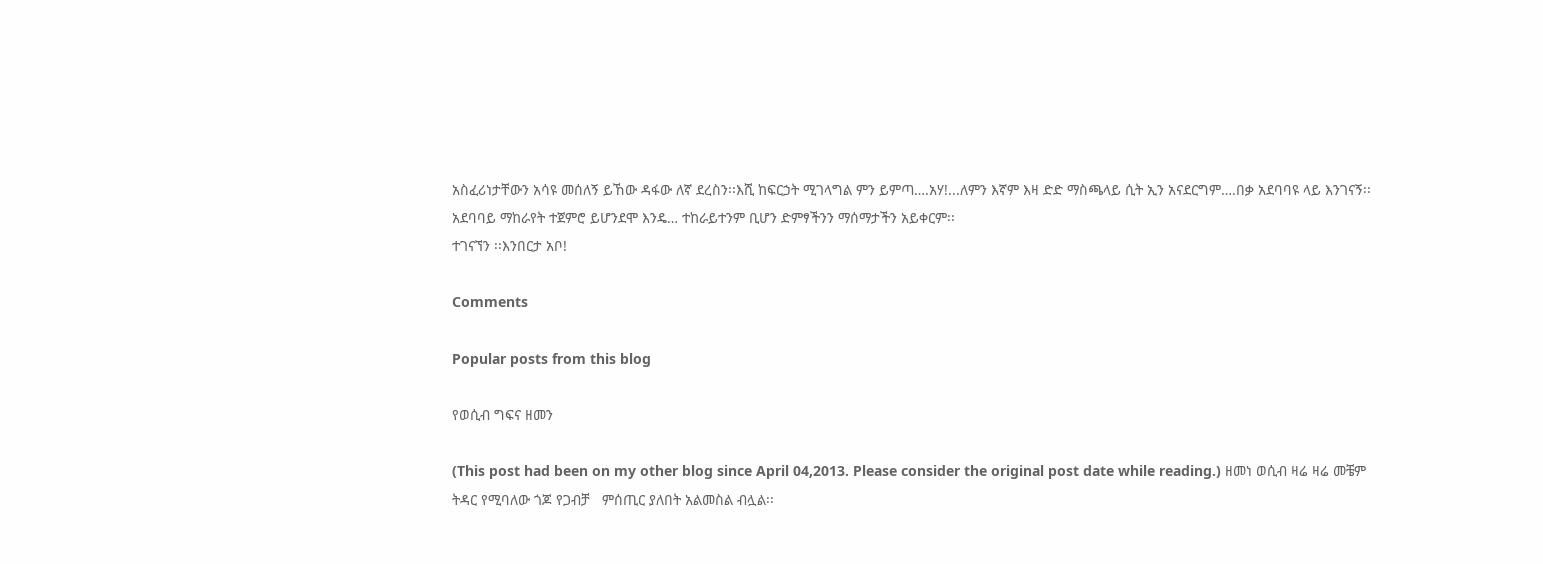አስፈሪነታቸውን አሳዩ መሰለኝ ይኸው ዳፋው ለኛ ደረስን፡፡እሺ ከፍርኃት ሚገላግል ምን ይምጣ….አሃ!...ለምን እኛም እዛ ድድ ማስጫላይ ሲት ኢን አናደርግም….በቃ አደባባዩ ላይ እንገናኝ፡፡አደባባይ ማከራየት ተጀምሮ ይሆንደሞ እንዴ… ተከራይተንም ቢሆን ድምፃችንን ማሰማታችን አይቀርም፡፡
ተገናኘን ፡፡እንበርታ አቦ!

Comments

Popular posts from this blog

የወሲብ ግፍና ዘመን

(This post had been on my other blog since April 04,2013. Please consider the original post date while reading.) ዘመነ ወሲብ ዛሬ ዛሬ መቼም ትዳር የሚባለው ጎጆ የጋብቻ   ምሰጢር ያለበት አልመስል ብሏል፡፡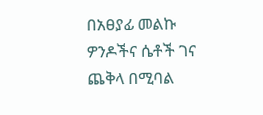በአፀያፊ መልኩ ዎንዶችና ሴቶች ገና ጨቅላ በሚባል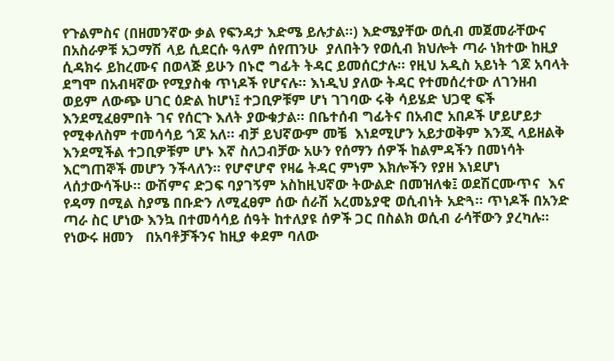የጉልምስና (በዘመንኛው ቃል የፍንዳታ እድሜ ይሉታል፡፡) እድሜያቸው ወሲብ መጀመራቸውና በአስራዎቹ አጋማሽ ላይ ሲደርሱ ዓለም ሰየጠንሁ  ያለበትን የወሲብ ክህሎት ጣራ ነክተው ከዚያ ሲዳክሩ ይከረሙና በወላጅ ይሁን በኑሮ ግፊት ትዳር ይመሰርታሉ፡፡ የዚህ አዲስ አይነት ጎጆ አባላት ደግሞ በአብዛኛው የሚያስቁ ጥነዶች የሆናሉ፡፡ እነዲህ ያለው ትዳር የተመሰረተው ለገንዘብ ወይም ለውጭ ሀገር ዕድል ከሆነ፤ ተጋቢዎቹም ሆነ ገገባው ሩቅ ሳይሄድ ህጋዊ ፍች እንደሚፈፀምበት ገና የሰርጉ እለት ያውቁታል፡፡ በቤተሰብ ግፊትና በአብሮ አበዶች ሆይሆይታ የሚቀለስም ተመሳሳይ ጎጆ አለ፡፡ ብቻ ይህኛውም መቼ  እነደሚሆን አይታወቅም እንጂ ላይዘልቅ እንደሚችል ተጋቢዎቹም ሆኑ እኛ ስለጋብቻው አሁን የሰማን ሰዎች ከልምዳችን በመነሳት እርግጠኞች መሆን ንችላለን፡፡ የሆኖሆኖ የዛሬ ትዳር ምነም እክሎችን የያዘ እነደሆነ ላሰታውሳችሁ፡፡ ውሽምና ድጋፍ ባያገኝም አስከዚህኛው ትውልድ በመዝለቁ፤ ወደሽርሙጥና  እና  የዳማ በሚል ስያሜ በቡድን ለሚፈፀም ሰው ሰራሽ አረመኔያዊ ወሲብነት አድጓ፡፡ ጥነዶች በአንድ ጣራ ስር ሆነው እንኳ በተመሳሳይ ሰዓት ከተለያዩ ሰዎች ጋር በስልክ ወሲብ ራሳቸውን ያረካሉ፡፡ የነውሩ ዘመን   በአባቶቻችንና ከዚያ ቀደም ባለው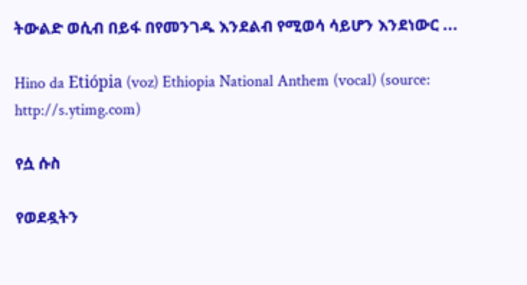ትውልድ ወሲብ በይፋ በየመንገዱ እንደልብ የሚወሳ ሳይሆን እንደነውር ...

Hino da Etiópia (voz) Ethiopia National Anthem (vocal) (source: http://s.ytimg.com)

የሷ ሱስ

የወደዷትን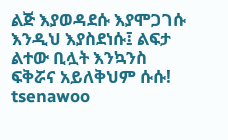ልጅ እያወዳደሱ እያሞጋገሱ እንዲህ እያስደነሱ፤ ልፍታ ልተው ቢሏት እንኳንስ ፍቅሯና አይለቅህም ሱሱ! tsenawoo